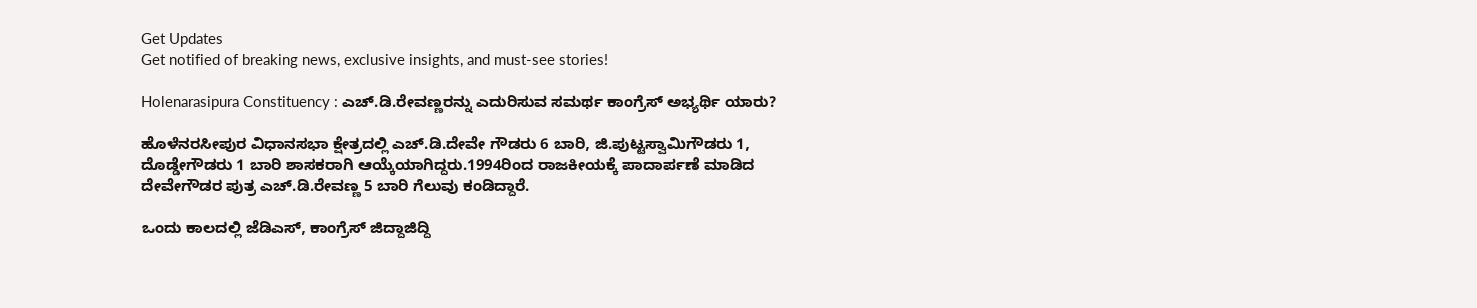Get Updates
Get notified of breaking news, exclusive insights, and must-see stories!

Holenarasipura Constituency : ಎಚ್.ಡಿ.ರೇವಣ್ಣರನ್ನು ಎದುರಿಸುವ ಸಮರ್ಥ ಕಾಂಗ್ರೆಸ್‌ ಅಭ್ಯರ್ಥಿ ಯಾರು?

ಹೊಳೆನರಸೀಪುರ ವಿಧಾನಸಭಾ ಕ್ಷೇತ್ರದಲ್ಲಿ ಎಚ್‌.ಡಿ.ದೇವೇ ಗೌಡರು 6 ಬಾರಿ, ಜಿ.ಪುಟ್ಟಸ್ವಾಮಿಗೌಡರು 1, ದೊಡ್ಡೇಗೌಡರು 1 ಬಾರಿ ಶಾಸಕರಾಗಿ ಆಯ್ಕೆಯಾಗಿದ್ದರು.1994ರಿಂದ ರಾಜಕೀಯಕ್ಕೆ ಪಾದಾರ್ಪಣೆ ಮಾಡಿದ ದೇವೇಗೌಡರ ಪುತ್ರ ಎಚ್‌.ಡಿ.ರೇವಣ್ಣ 5 ಬಾರಿ ಗೆಲುವು ಕಂಡಿದ್ದಾರೆ.

ಒಂದು ಕಾಲದಲ್ಲಿ ಜೆಡಿಎಸ್‌, ಕಾಂಗ್ರೆಸ್‌ ಜಿದ್ದಾಜಿದ್ದಿ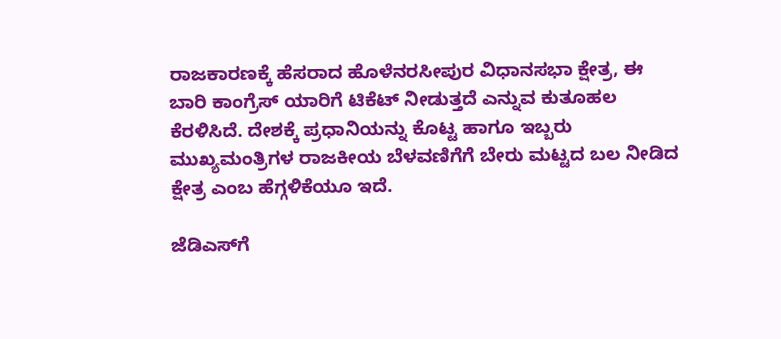ರಾಜಕಾರಣಕ್ಕೆ ಹೆಸರಾದ ಹೊಳೆನರಸೀಪುರ ವಿಧಾನಸಭಾ ಕ್ಷೇತ್ರ, ಈ ಬಾರಿ ಕಾಂಗ್ರೆಸ್ ಯಾರಿಗೆ ಟಿಕೆಟ್ ನೀಡುತ್ತದೆ ಎನ್ನುವ ಕುತೂಹಲ ಕೆರಳಿಸಿದೆ. ದೇಶಕ್ಕೆ ಪ್ರಧಾನಿಯನ್ನು ಕೊಟ್ಟ ಹಾಗೂ ಇಬ್ಬರು ಮುಖ್ಯಮಂತ್ರಿಗಳ ರಾಜಕೀಯ ಬೆಳವಣಿಗೆಗೆ ಬೇರು ಮಟ್ಟದ ಬಲ ನೀಡಿದ ಕ್ಷೇತ್ರ ಎಂಬ ಹೆಗ್ಗಳಿಕೆಯೂ ಇದೆ.

ಜೆಡಿಎಸ್‌ಗೆ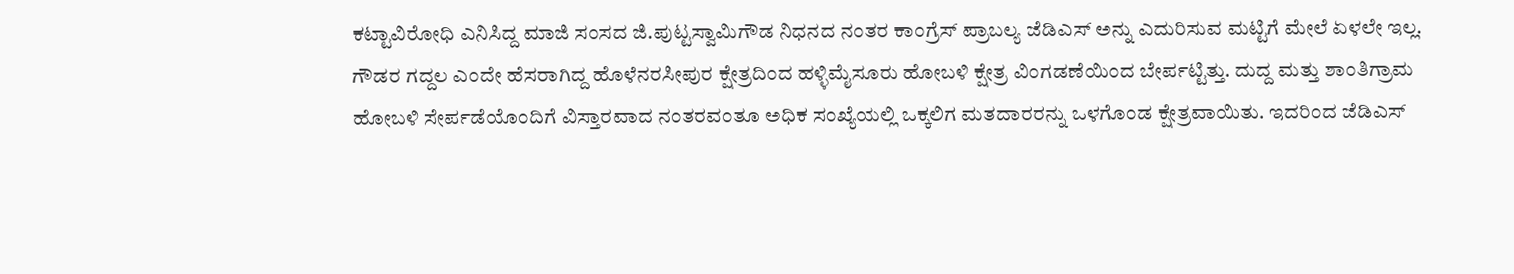ಕಟ್ಟಾವಿರೋಧಿ ಎನಿಸಿದ್ದ ಮಾಜಿ ಸಂಸದ ಜಿ.ಪುಟ್ಟಸ್ವಾಮಿಗೌಡ ನಿಧನದ ನಂತರ ಕಾಂಗ್ರೆಸ್‌ ಪ್ರಾಬಲ್ಯ ಜೆಡಿಎಸ್‌ ಅನ್ನು ಎದುರಿಸುವ ಮಟ್ಟಿಗೆ ಮೇಲೆ ಏಳಲೇ ಇಲ್ಲ. ಗೌಡರ ಗದ್ದಲ ಎಂದೇ ಹೆಸರಾಗಿದ್ದ ಹೊಳೆನರಸೀಪುರ ಕ್ಷೇತ್ರದಿಂದ ಹಳ್ಳಿಮೈಸೂರು ಹೋಬಳಿ ಕ್ಷೇತ್ರ ವಿಂಗಡಣೆಯಿಂದ ಬೇರ್ಪಟ್ಟಿತ್ತು. ದುದ್ದ ಮತ್ತು ಶಾಂತಿಗ್ರಾಮ ಹೋಬಳಿ ಸೇರ್ಪಡೆಯೊಂದಿಗೆ ವಿಸ್ತಾರವಾದ ನಂತರವಂತೂ ಅಧಿಕ ಸಂಖ್ಯೆಯಲ್ಲಿ ಒಕ್ಕಲಿಗ ಮತದಾರರನ್ನು ಒಳಗೊಂಡ ಕ್ಷೇತ್ರವಾಯಿತು. ಇದರಿಂದ ಜೆಡಿಎಸ್‌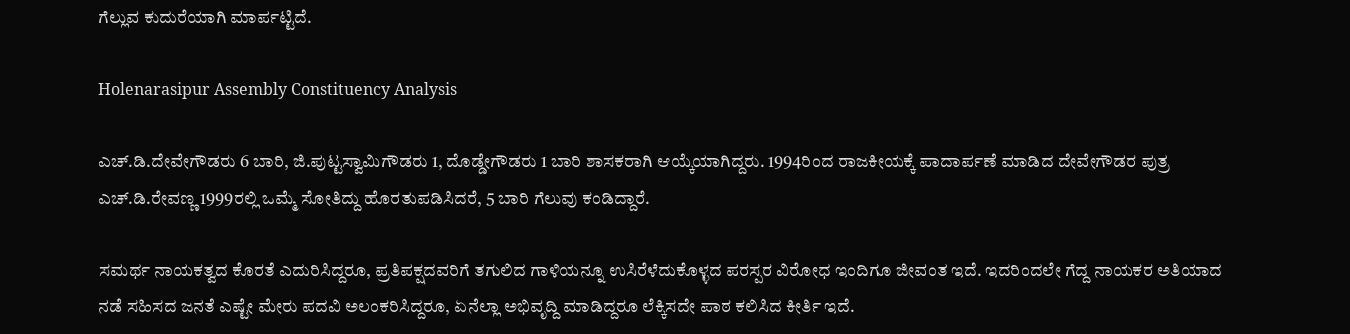ಗೆಲ್ಲುವ ಕುದುರೆಯಾಗಿ ಮಾರ್ಪಟ್ಟಿದೆ.

Holenarasipur Assembly Constituency Analysis

ಎಚ್‌.ಡಿ.ದೇವೇಗೌಡರು 6 ಬಾರಿ, ಜಿ.ಪುಟ್ಟಸ್ವಾಮಿಗೌಡರು 1, ದೊಡ್ಡೇಗೌಡರು 1 ಬಾರಿ ಶಾಸಕರಾಗಿ ಆಯ್ಕೆಯಾಗಿದ್ದರು. 1994ರಿಂದ ರಾಜಕೀಯಕ್ಕೆ ಪಾದಾರ್ಪಣೆ ಮಾಡಿದ ದೇವೇಗೌಡರ ಪುತ್ರ ಎಚ್‌.ಡಿ.ರೇವಣ್ಣ 1999ರಲ್ಲಿ ಒಮ್ಮೆ ಸೋತಿದ್ದು ಹೊರತುಪಡಿಸಿದರೆ, 5 ಬಾರಿ ಗೆಲುವು ಕಂಡಿದ್ದಾರೆ.

ಸಮರ್ಥ ನಾಯಕತ್ವದ ಕೊರತೆ ಎದುರಿಸಿದ್ದರೂ, ಪ್ರತಿಪಕ್ಷದವರಿಗೆ ತಗುಲಿದ ಗಾಳಿಯನ್ನೂ ಉಸಿರೆಳೆದುಕೊಳ್ಳದ ಪರಸ್ಪರ ವಿರೋಧ ಇಂದಿಗೂ ಜೀವಂತ ಇದೆ. ಇದರಿಂದಲೇ ಗೆದ್ದ ನಾಯಕರ ಅತಿಯಾದ ನಡೆ ಸಹಿಸದ ಜನತೆ ಎಷ್ಟೇ ಮೇರು ಪದವಿ ಅಲಂಕರಿಸಿದ್ದರೂ, ಏನೆಲ್ಲಾ ಅಭಿವೃದ್ದಿ ಮಾಡಿದ್ದರೂ ಲೆಕ್ಕಿಸದೇ ಪಾಠ ಕಲಿಸಿದ ಕೀರ್ತಿ ಇದೆ.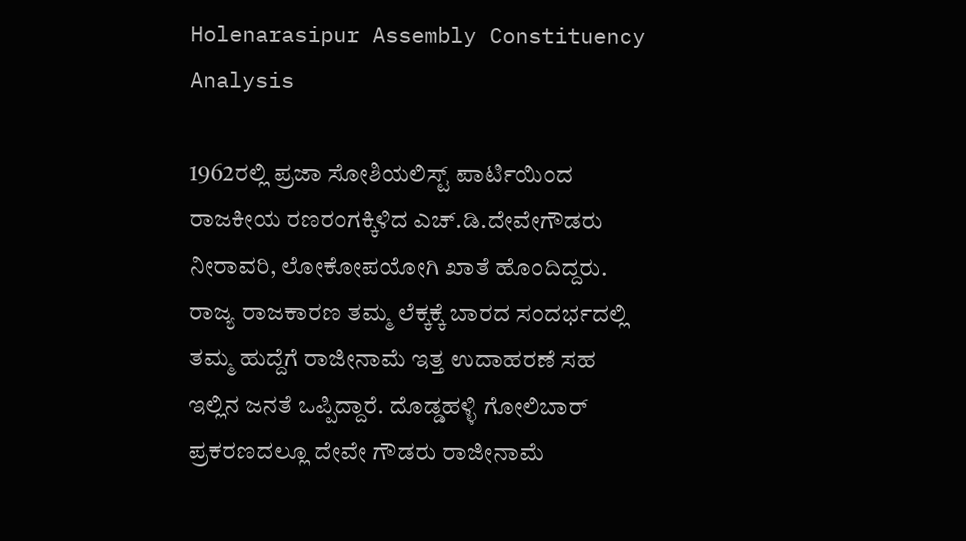Holenarasipur Assembly Constituency Analysis

1962ರಲ್ಲಿ ಪ್ರಜಾ ಸೋಶಿಯಲಿಸ್ಟ್‌ ಪಾರ್ಟಿಯಿಂದ ರಾಜಕೀಯ ರಣರಂಗಕ್ಕಿಳಿದ ಎಚ್‌.ಡಿ.ದೇವೇಗೌಡರು ನೀರಾವರಿ, ಲೋಕೋಪಯೋಗಿ ಖಾತೆ ಹೊಂದಿದ್ದರು. ರಾಜ್ಯ ರಾಜಕಾರಣ ತಮ್ಮ ಲೆಕ್ಕಕ್ಕೆ ಬಾರದ ಸಂದರ್ಭದಲ್ಲಿ ತಮ್ಮ ಹುದ್ದೆಗೆ ರಾಜೀನಾಮೆ ಇತ್ತ ಉದಾಹರಣೆ ಸಹ ಇಲ್ಲಿನ ಜನತೆ ಒಪ್ಪಿದ್ದಾರೆ. ದೊಡ್ಡಹಳ್ಳಿ ಗೋಲಿಬಾರ್‌ ಪ್ರಕರಣದಲ್ಲೂ ದೇವೇ ಗೌಡರು ರಾಜೀನಾಮೆ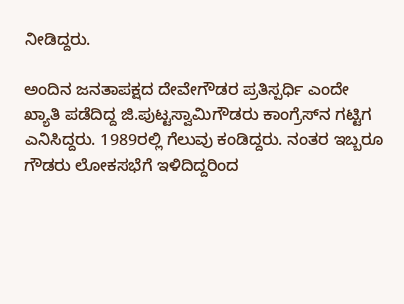ನೀಡಿದ್ದರು.

ಅಂದಿನ ಜನತಾಪಕ್ಷದ ದೇವೇಗೌಡರ ಪ್ರತಿಸ್ಪರ್ಧಿ ಎಂದೇ ಖ್ಯಾತಿ ಪಡೆದಿದ್ದ ಜಿ.ಪುಟ್ಟಸ್ವಾಮಿಗೌಡರು ಕಾಂಗ್ರೆಸ್‌ನ ಗಟ್ಟಿಗ ಎನಿಸಿದ್ದರು. 1989ರಲ್ಲಿ ಗೆಲುವು ಕಂಡಿದ್ದರು. ನಂತರ ಇಬ್ಬರೂ ಗೌಡರು ಲೋಕಸಭೆಗೆ ಇಳಿದಿದ್ದರಿಂದ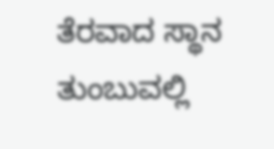ತೆರವಾದ ಸ್ಥಾನ ತುಂಬುವಲ್ಲಿ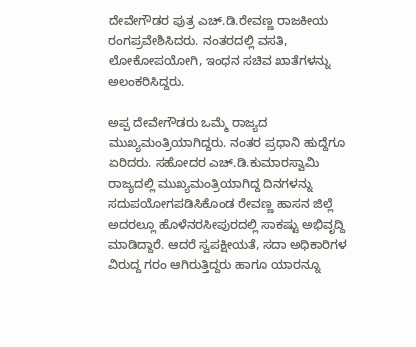ದೇವೇಗೌಡರ ಪುತ್ರ ಎಚ್‌.ಡಿ.ರೇವಣ್ಣ ರಾಜಕೀಯ ರಂಗಪ್ರವೇಶಿಸಿದರು. ನಂತರದಲ್ಲಿ ವಸತಿ, ಲೋಕೋಪಯೋಗಿ, ಇಂಧನ ಸಚಿವ ಖಾತೆಗಳನ್ನು ಅಲಂಕರಿಸಿದ್ದರು.

ಅಪ್ಪ ದೇವೇಗೌಡರು ಒಮ್ಮೆ ರಾಜ್ಯದ ಮುಖ್ಯಮಂತ್ರಿಯಾಗಿದ್ದರು. ನಂತರ ಪ್ರಧಾನಿ ಹುದ್ದೆಗೂ ಏರಿದರು. ಸಹೋದರ ಎಚ್‌.ಡಿ.ಕುಮಾರಸ್ವಾಮಿ ರಾಜ್ಯದಲ್ಲಿ ಮುಖ್ಯಮಂತ್ರಿಯಾಗಿದ್ದ ದಿನಗಳನ್ನು ಸದುಪಯೋಗಪಡಿಸಿಕೊಂಡ ರೇವಣ್ಣ ಹಾಸನ ಜಿಲ್ಲೆ ಅದರಲ್ಲೂ ಹೊಳೆನರಸೀಪುರದಲ್ಲಿ ಸಾಕಷ್ಟು ಅಭಿವೃದ್ದಿ ಮಾಡಿದ್ದಾರೆ. ಆದರೆ ಸ್ವಪಕ್ಷೀಯತೆ, ಸದಾ ಅಧಿಕಾರಿಗಳ ವಿರುದ್ದ ಗರಂ ಆಗಿರುತ್ತಿದ್ದರು ಹಾಗೂ ಯಾರನ್ನೂ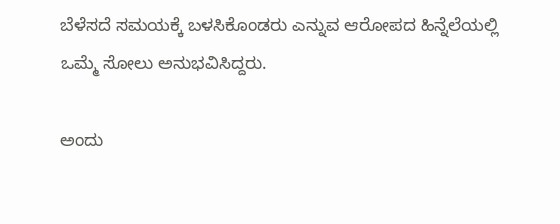ಬೆಳೆಸದೆ ಸಮಯಕ್ಕೆ ಬಳಸಿಕೊಂಡರು ಎನ್ನುವ ಆರೋಪದ ಹಿನ್ನೆಲೆಯಲ್ಲಿ ಒಮ್ಮೆ ಸೋಲು ಅನುಭವಿಸಿದ್ದರು.

ಅಂದು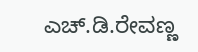ಎಚ್‌.ಡಿ.ರೇವಣ್ಣ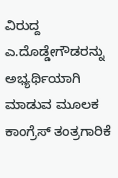ವಿರುದ್ದ ಎ.ದೊಡ್ಡೇಗೌಡರನ್ನು ಅಭ್ಯರ್ಥಿಯಾಗಿ ಮಾಡುವ ಮೂಲಕ ಕಾಂಗ್ರೆಸ್‌ ತಂತ್ರಗಾರಿಕೆ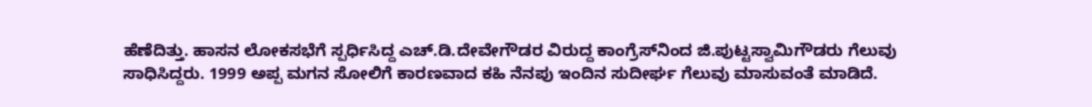ಹೆಣೆದಿತ್ತು. ಹಾಸನ ಲೋಕಸಭೆಗೆ ಸ್ಪರ್ಧಿಸಿದ್ದ ಎಚ್‌.ಡಿ.ದೇವೇಗೌಡರ ವಿರುದ್ದ ಕಾಂಗ್ರೆಸ್‌ನಿಂದ ಜಿ.ಪುಟ್ಟಸ್ವಾಮಿಗೌಡರು ಗೆಲುವು ಸಾಧಿಸಿದ್ದರು. 1999 ಅಪ್ಪ ಮಗನ ಸೋಲಿಗೆ ಕಾರಣವಾದ ಕಹಿ ನೆನಪು ಇಂದಿನ ಸುದೀರ್ಘ ಗೆಲುವು ಮಾಸುವಂತೆ ಮಾಡಿದೆ.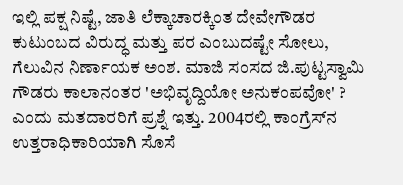ಇಲ್ಲಿ ಪಕ್ಷ ನಿಷ್ಟೆ, ಜಾತಿ ಲೆಕ್ಕಾಚಾರಕ್ಕಿಂತ ದೇವೇಗೌಡರ ಕುಟುಂಬದ ವಿರುದ್ಧ ಮತ್ತು ಪರ ಎಂಬುದಷ್ಟೇ ಸೋಲು, ಗೆಲುವಿನ ನಿರ್ಣಾಯಕ ಅಂಶ. ಮಾಜಿ ಸಂಸದ ಜಿ.ಪುಟ್ಟಸ್ವಾಮಿ ಗೌಡರು ಕಾಲಾನಂತರ 'ಅಭಿವೃದ್ದಿಯೋ ಅನುಕಂಪವೋ' ? ಎಂದು ಮತದಾರರಿಗೆ ಪ್ರಶ್ನೆ ಇತ್ತು. 2004ರಲ್ಲಿ ಕಾಂಗ್ರೆಸ್‌ನ ಉತ್ತರಾಧಿಕಾರಿಯಾಗಿ ಸೊಸೆ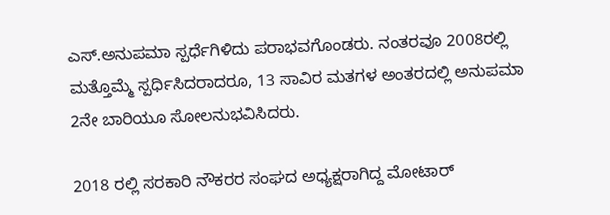ಎಸ್‌.ಅನುಪಮಾ ಸ್ಪರ್ಧೆಗಿಳಿದು ಪರಾಭವಗೊಂಡರು. ನಂತರವೂ 2008ರಲ್ಲಿ ಮತ್ತೊಮ್ಮೆ ಸ್ಪರ್ಧಿಸಿದರಾದರೂ, 13 ಸಾವಿರ ಮತಗಳ ಅಂತರದಲ್ಲಿ ಅನುಪಮಾ 2ನೇ ಬಾರಿಯೂ ಸೋಲನುಭವಿಸಿದರು.

2018 ರಲ್ಲಿ ಸರಕಾರಿ ನೌಕರರ ಸಂಘದ ಅಧ್ಯಕ್ಷರಾಗಿದ್ದ ಮೋಟಾರ್‌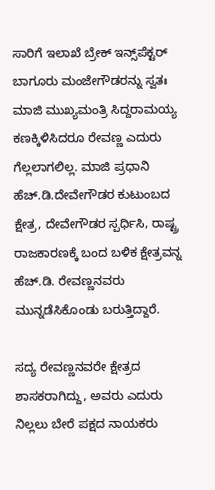ಸಾರಿಗೆ ಇಲಾಖೆ ಬ್ರೇಕ್‌ ಇನ್ಸ್‌ಪೆಕ್ಟರ್‌ ಬಾಗೂರು ಮಂಜೇಗೌಡರನ್ನು ಸ್ವತಃ ಮಾಜಿ ಮುಖ್ಯಮಂತ್ರಿ ಸಿದ್ದರಾಮಯ್ಯ ಕಣಕ್ಕಿಳಿಸಿದರೂ ರೇವಣ್ಣ ಎದುರು ಗೆಲ್ಲಲಾಗಲಿಲ್ಲ. ಮಾಜಿ ಪ್ರಧಾ‌ನಿ ಹೆಚ್.ಡಿ.ದೇವೇಗೌಡರ ಕುಟುಂಬದ ಕ್ಷೇತ್ರ, ದೇವೇಗೌಡರ ಸ್ಪರ್ಧಿಸಿ, ರಾಷ್ಟ್ರ ರಾಜಕಾರಣಕ್ಕೆ ಬಂದ ಬಳಿಕ ಕ್ಷೇತ್ರವನ್ನ ಹೆಚ್.ಡಿ. ರೇವಣ್ಣನವರು ಮುನ್ನಡೆಸಿಕೊಂಡು ಬರುತ್ತಿದ್ದಾರೆ.

ಸದ್ಯ ರೇವಣ್ಣನವರೇ ಕ್ಷೇತ್ರದ ಶಾಸಕರಾಗಿದ್ದು, ಅವರು ಎದುರು ನಿಲ್ಲಲು ಬೇರೆ ಪಕ್ಷದ ನಾಯಕರು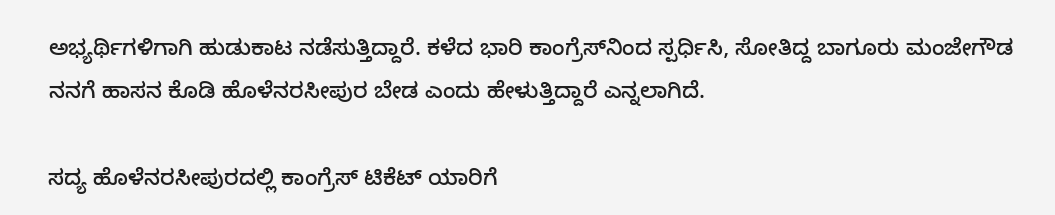ಅಭ್ಯರ್ಥಿಗಳಿಗಾಗಿ ಹುಡುಕಾಟ ನಡೆಸುತ್ತಿದ್ದಾರೆ. ಕಳೆದ ಭಾರಿ ಕಾಂಗ್ರೆಸ್‌ನಿಂದ ಸ್ಪರ್ಧಿಸಿ, ಸೋತಿದ್ದ ಬಾಗೂರು ಮಂಜೇಗೌಡ ನನಗೆ ಹಾಸನ ಕೊಡಿ ಹೊಳೆನರಸೀಪುರ ಬೇಡ ಎಂದು ಹೇಳುತ್ತಿದ್ದಾರೆ ಎನ್ನಲಾಗಿದೆ.

ಸದ್ಯ ಹೊಳೆನರಸೀಪುರದಲ್ಲಿ ಕಾಂಗ್ರೆಸ್ ಟಿಕೆಟ್ ಯಾರಿಗೆ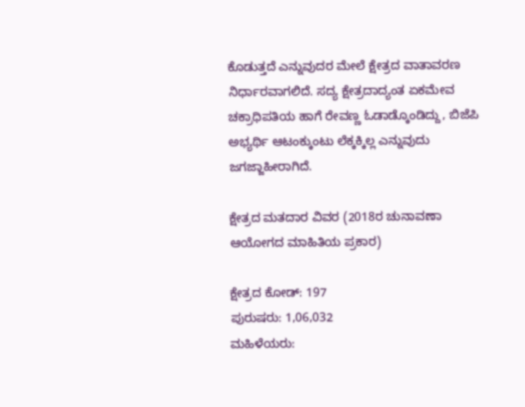ಕೊಡುತ್ತದೆ ಎನ್ನುವುದರ ಮೇಲೆ ಕ್ಷೇತ್ರದ ವಾತಾವರಣ ನಿರ್ಧಾರವಾಗಲಿದೆ. ಸದ್ಯ ಕ್ಷೇತ್ರದಾದ್ಯಂತ ಏಕಮೇವ ಚಕ್ರಾಧಿಪತಿಯ ಹಾಗೆ ರೇವಣ್ಣ ಓಡಾಡ್ಕೊಂಡಿದ್ದು, ಬಿಜೆಪಿ ಅಭ್ಯರ್ಥಿ ಆಟಂಕ್ಕುಂಟು ಲೆಕ್ಕಕ್ಕಿಲ್ಲ ಎನ್ನುವುದು ಜಗಜ್ಜಾಹೀರಾಗಿದೆ.

ಕ್ಷೇತ್ರದ ಮತದಾರ ವಿವರ (2018ರ ಚುನಾವಣಾ ಆಯೋಗದ ಮಾಹಿತಿಯ ಪ್ರಕಾರ)

ಕ್ಷೇತ್ರದ ಕೋಡ್: 197
ಪುರುಷರು: 1,06,032
ಮಹಿಳೆಯರು: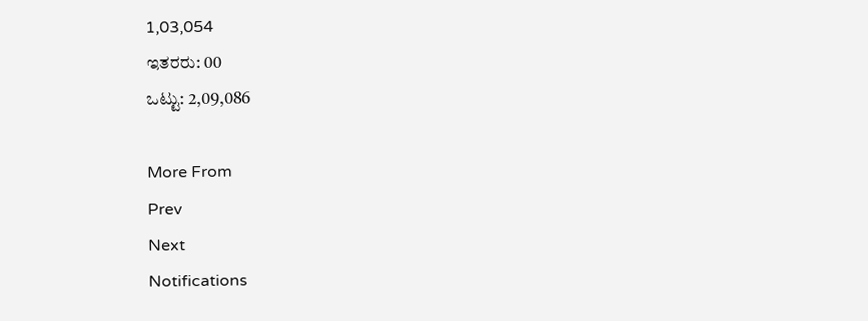1,03,054
ಇತರರು: 00
ಒಟ್ಟು: 2,09,086

More From
Prev
Next
Notifications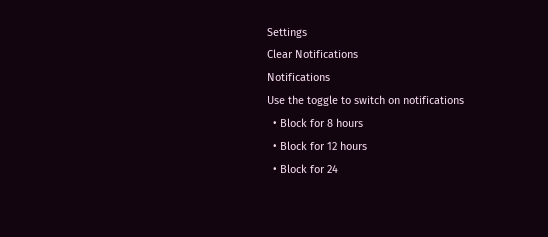Settings
Clear Notifications
Notifications
Use the toggle to switch on notifications
  • Block for 8 hours
  • Block for 12 hours
  • Block for 24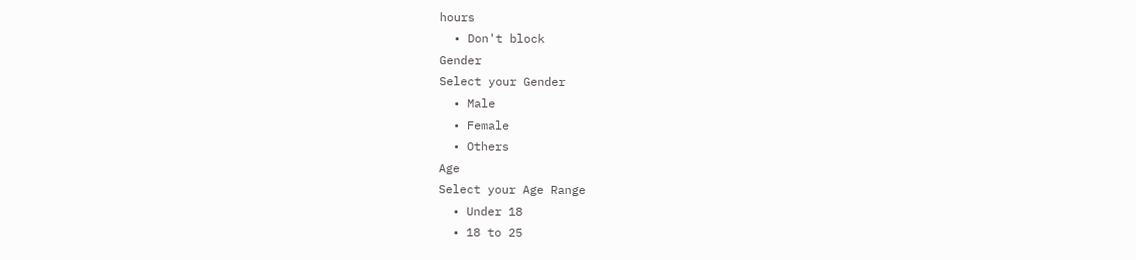hours
  • Don't block
Gender
Select your Gender
  • Male
  • Female
  • Others
Age
Select your Age Range
  • Under 18
  • 18 to 25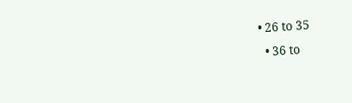• 26 to 35
  • 36 to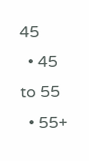45
  • 45 to 55
  • 55+